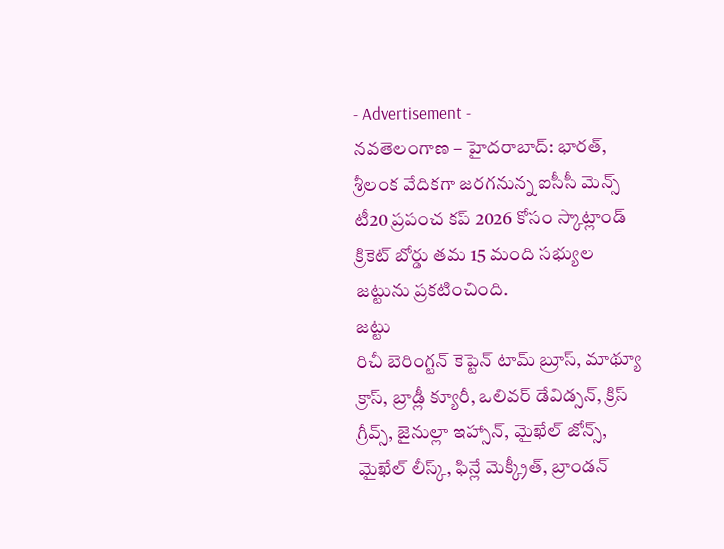- Advertisement -
నవతెలంగాణ – హైదరాబాద్: భారత్, శ్రీలంక వేదికగా జరగనున్న ఐసీసీ మెన్స్ టీ20 ప్రపంచ కప్ 2026 కోసం స్కాట్లాండ్ క్రికెట్ బోర్డు తమ 15 మంది సభ్యుల జట్టును ప్రకటించింది.
జట్టు
రిచీ బెరింగ్టన్ కెప్టెన్ టామ్ బ్రూస్, మాథ్యూ క్రాస్, బ్రాడ్లీ క్యూరీ, ఒలివర్ డేవిడ్సన్, క్రిస్ గ్రీవ్స్, జైనుల్లా ఇహ్సాన్, మైఖేల్ జోన్స్, మైఖేల్ లీస్క్, ఫిన్లే మెక్క్రీత్, బ్రాండన్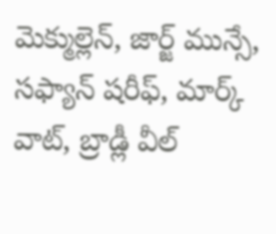మెక్ముల్లెన్, జార్జ్ మున్సే, సఫ్యాన్ షరీఫ్, మార్క్ వాట్, బ్రాడ్లీ వీల్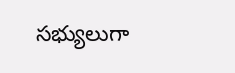సభ్యులుగా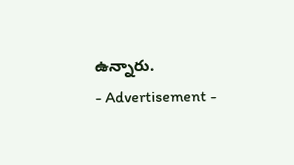ఉన్నారు.
- Advertisement -